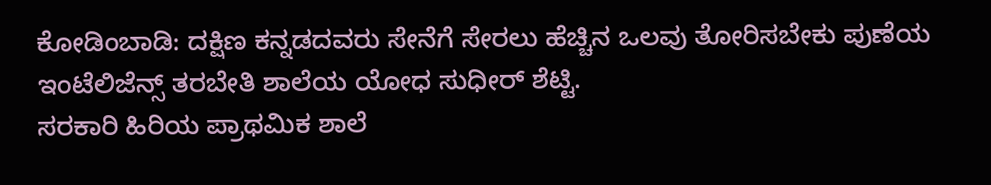ಕೋಡಿಂಬಾಡಿ: ದಕ್ಷಿಣ ಕನ್ನಡದವರು ಸೇನೆಗೆ ಸೇರಲು ಹೆಚ್ಚಿನ ಒಲವು ತೋರಿಸಬೇಕು ಪುಣೆಯ ಇಂಟೆಲಿಜೆನ್ಸ್ ತರಬೇತಿ ಶಾಲೆಯ ಯೋಧ ಸುಧೀರ್ ಶೆಟ್ಟಿ.
ಸರಕಾರಿ ಹಿರಿಯ ಪ್ರಾಥಮಿಕ ಶಾಲೆ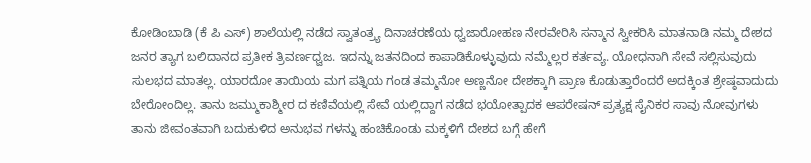ಕೋಡಿಂಬಾಡಿ (ಕೆ ಪಿ ಎಸ್) ಶಾಲೆಯಲ್ಲಿ ನಡೆದ ಸ್ವಾತಂತ್ರ್ಯ ದಿನಾಚರಣೆಯ ಧ್ವಜಾರೋಹಣ ನೇರವೇರಿಸಿ ಸನ್ಮಾನ ಸ್ವೀಕರಿಸಿ ಮಾತನಾಡಿ ನಮ್ಮ ದೇಶದ ಜನರ ತ್ಯಾಗ ಬಲಿದಾನದ ಪ್ರತೀಕ ತ್ರಿವರ್ಣಧ್ವಜ. ಇದನ್ನು ಜತನದಿಂದ ಕಾಪಾಡಿಕೊಳ್ಳುವುದು ನಮ್ಮೆಲ್ಲರ ಕರ್ತವ್ಯ. ಯೋಧನಾಗಿ ಸೇವೆ ಸಲ್ಲಿಸುವುದು ಸುಲಭದ ಮಾತಲ್ಲ. ಯಾರದೋ ತಾಯಿಯ ಮಗ ಪತ್ನಿಯ ಗಂಡ ತಮ್ಮನೋ ಅಣ್ಣನೋ ದೇಶಕ್ಕಾಗಿ ಪ್ರಾಣ ಕೊಡುತ್ತಾರೆಂದರೆ ಅದಕ್ಕಿಂತ ಶ್ರೇಷ್ಠವಾದುದು ಬೇರೋಂದಿಲ್ಲ. ತಾನು ಜಮ್ಮುಕಾಶ್ಮೀರ ದ ಕಣಿವೆಯಲ್ಲಿ ಸೇವೆ ಯಲ್ಲಿದ್ದಾಗ ನಡೆದ ಭಯೋತ್ಪಾದಕ ಆಪರೇಷನ್ ಪ್ರತ್ಯಕ್ಷ ಸೈನಿಕರ ಸಾವು ನೋವುಗಳು ತಾನು ಜೀವಂತವಾಗಿ ಬದುಕುಳಿದ ಅನುಭವ ಗಳನ್ನು ಹಂಚಿಕೊಂಡು ಮಕ್ಕಳಿಗೆ ದೇಶದ ಬಗ್ಗೆ ಹೇಗೆ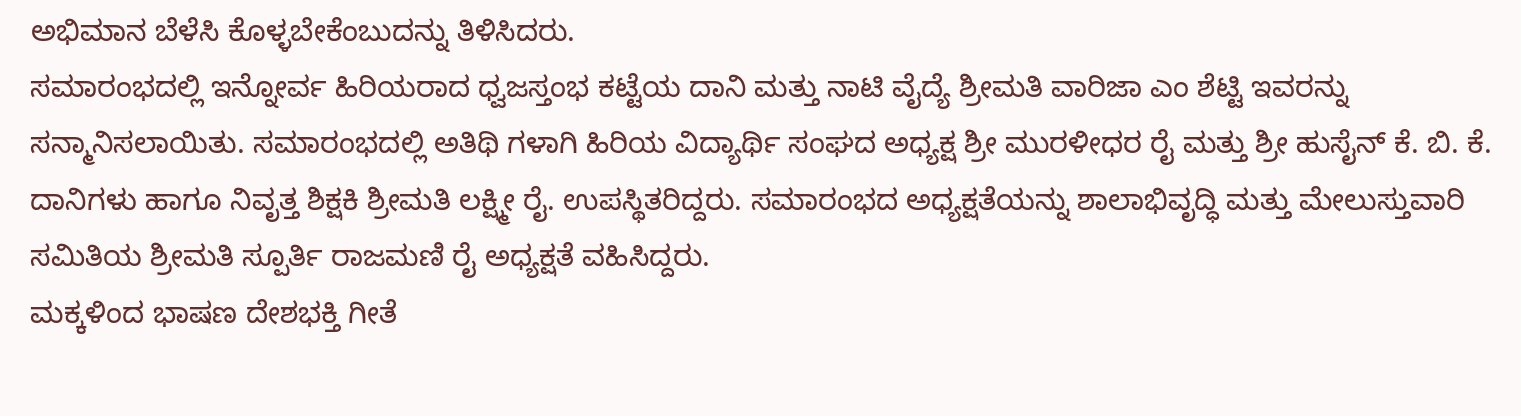ಅಭಿಮಾನ ಬೆಳೆಸಿ ಕೊಳ್ಳಬೇಕೆಂಬುದನ್ನು ತಿಳಿಸಿದರು.
ಸಮಾರಂಭದಲ್ಲಿ ಇನ್ನೋರ್ವ ಹಿರಿಯರಾದ ಧ್ವಜಸ್ತಂಭ ಕಟ್ಟೆಯ ದಾನಿ ಮತ್ತು ನಾಟಿ ವೈದ್ಯೆ ಶ್ರೀಮತಿ ವಾರಿಜಾ ಎಂ ಶೆಟ್ಟಿ ಇವರನ್ನು ಸನ್ಮಾನಿಸಲಾಯಿತು. ಸಮಾರಂಭದಲ್ಲಿ ಅತಿಥಿ ಗಳಾಗಿ ಹಿರಿಯ ವಿದ್ಯಾರ್ಥಿ ಸಂಘದ ಅಧ್ಯಕ್ಷ ಶ್ರೀ ಮುರಳೀಧರ ರೈ ಮತ್ತು ಶ್ರೀ ಹುಸೈನ್ ಕೆ. ಬಿ. ಕೆ. ದಾನಿಗಳು ಹಾಗೂ ನಿವೃತ್ತ ಶಿಕ್ಷಕಿ ಶ್ರೀಮತಿ ಲಕ್ಷ್ಮೀ ರೈ. ಉಪಸ್ಥಿತರಿದ್ದರು. ಸಮಾರಂಭದ ಅಧ್ಯಕ್ಷತೆಯನ್ನು ಶಾಲಾಭಿವೃದ್ಧಿ ಮತ್ತು ಮೇಲುಸ್ತುವಾರಿ ಸಮಿತಿಯ ಶ್ರೀಮತಿ ಸ್ಪೂರ್ತಿ ರಾಜಮಣಿ ರೈ ಅಧ್ಯಕ್ಷತೆ ವಹಿಸಿದ್ದರು.
ಮಕ್ಕಳಿಂದ ಭಾಷಣ ದೇಶಭಕ್ತಿ ಗೀತೆ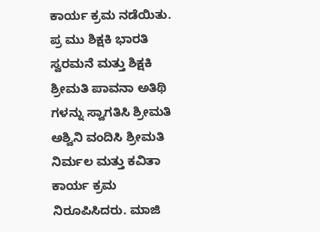ಕಾರ್ಯ ಕ್ರಮ ನಡೆಯಿತು. ಪ್ರ ಮು ಶಿಕ್ಷಕಿ ಭಾರತಿ ಸ್ವರಮನೆ ಮತ್ತು ಶಿಕ್ಷಕಿ ಶ್ರೀಮತಿ ಪಾವನಾ ಅತಿಥಿ ಗಳನ್ನು ಸ್ವಾಗತಿಸಿ ಶ್ರೀಮತಿ ಅಶ್ವಿನಿ ವಂದಿಸಿ ಶ್ರೀಮತಿ ನಿರ್ಮಲ ಮತ್ತು ಕವಿತಾ ಕಾರ್ಯ ಕ್ರಮ ನಿರೂಪಿಸಿದರು. ಮಾಜಿ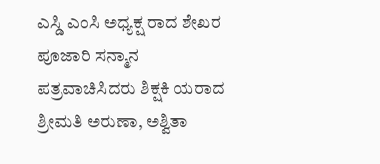ಎಸ್ಡಿ ಎಂಸಿ ಅಧ್ಯಕ್ಷ ರಾದ ಶೇಖರ ಪೂಜಾರಿ ಸನ್ಮಾನ ಪತ್ರವಾಚಿಸಿದರು ಶಿಕ್ಷಕಿ ಯರಾದ ಶ್ರೀಮತಿ ಅರುಣಾ, ಅಶ್ವಿತಾ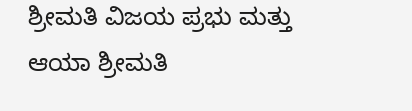ಶ್ರೀಮತಿ ವಿಜಯ ಪ್ರಭು ಮತ್ತು ಆಯಾ ಶ್ರೀಮತಿ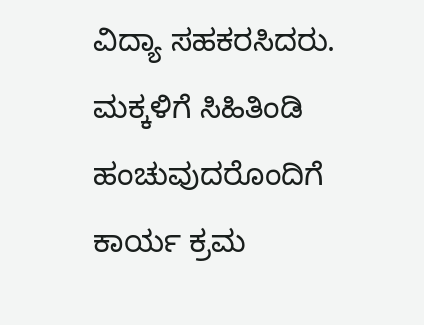ವಿದ್ಯಾ ಸಹಕರಸಿದರು. ಮಕ್ಕಳಿಗೆ ಸಿಹಿತಿಂಡಿ ಹಂಚುವುದರೊಂದಿಗೆ ಕಾರ್ಯ ಕ್ರಮ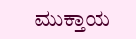ಮುಕ್ತಾಯ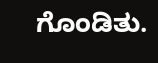ಗೊಂಡಿತು.